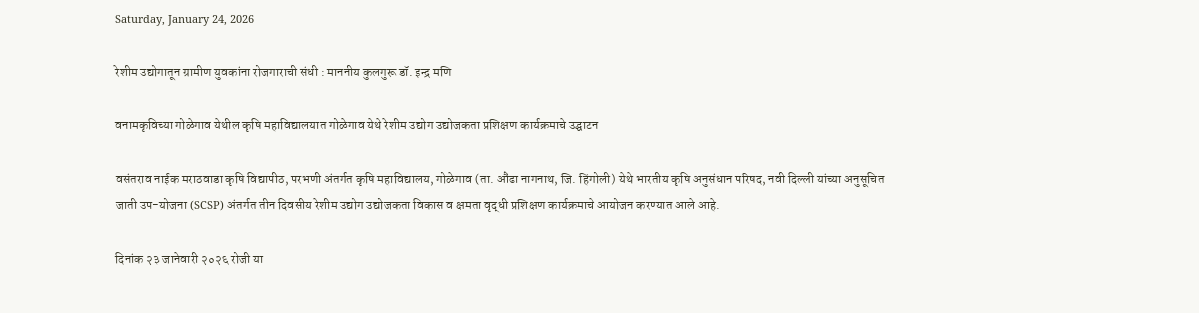Saturday, January 24, 2026

रेशीम उद्योगातून ग्रामीण युवकांना रोजगाराची संधी : माननीय कुलगुरू डॉ. इन्द्र मणि

वनामकृविच्या गोळेगाव येथील कृषि महाविद्यालयात गोळेगाव येथे रेशीम उद्योग उद्योजकता प्रशिक्षण कार्यक्रमाचे उद्घाटन

वसंतराव नाईक मराठवाडा कृषि विद्यापीठ, परभणी अंतर्गत कृषि महाविद्यालय, गोळेगाव (ता. औंढा नागनाथ, जि. हिंगोली) येथे भारतीय कृषि अनुसंधान परिषद, नवी दिल्ली यांच्या अनुसूचित जाती उप-योजना (SCSP) अंतर्गत तीन दिवसीय रेशीम उद्योग उद्योजकता विकास व क्षमता वृद्धी प्रशिक्षण कार्यक्रमाचे आयोजन करण्यात आले आहे.

दिनांक २३ जानेवारी २०२६ रोजी या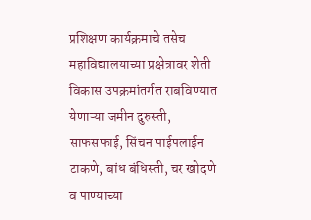प्रशिक्षण कार्यक्रमाचे तसेच महाविद्यालयाच्या प्रक्षेत्रावर शेती विकास उपक्रमांतर्गत राबविण्यात येणाऱ्या जमीन दुरुस्ती, साफसफाई, सिंचन पाईपलाईन टाकणे, बांध बंधिस्ती, चर खोदणे व पाण्याच्या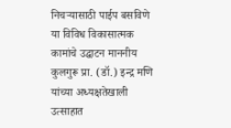निचऱ्यासाठी पाईप बसविणे या विविध विकासात्मक कामांचे उद्घाटन माननीय कुलगुरू प्रा. (डॉ.) इन्द्र मणि यांच्या अध्यक्षतेखाली उत्साहात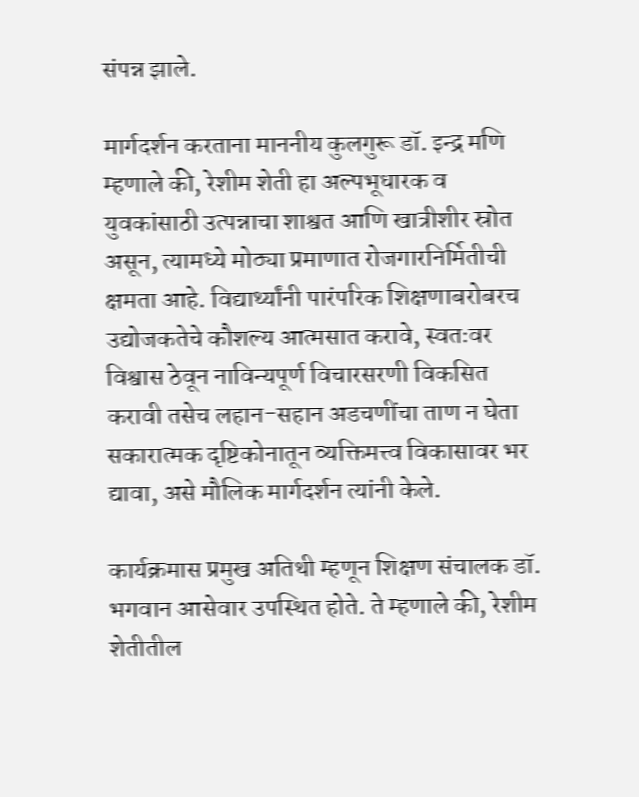संपन्न झाले.

मार्गदर्शन करताना माननीय कुलगुरू डॉ. इन्द्र मणि म्हणाले की, रेशीम शेती हा अल्पभूधारक व युवकांसाठी उत्पन्नाचा शाश्वत आणि खात्रीशीर स्रोत असून, त्यामध्ये मोठ्या प्रमाणात रोजगारनिर्मितीची क्षमता आहे. विद्यार्थ्यांनी पारंपरिक शिक्षणाबरोबरच उद्योजकतेचे कौशल्य आत्मसात करावे, स्वतःवर विश्वास ठेवून नाविन्यपूर्ण विचारसरणी विकसित करावी तसेच लहान-सहान अडचणींचा ताण न घेता सकारात्मक दृष्टिकोनातून व्यक्तिमत्त्व विकासावर भर द्यावा, असे मौलिक मार्गदर्शन त्यांनी केले.

कार्यक्रमास प्रमुख अतिथी म्हणून शिक्षण संचालक डॉ. भगवान आसेवार उपस्थित होते. ते म्हणाले की, रेशीम शेतीतील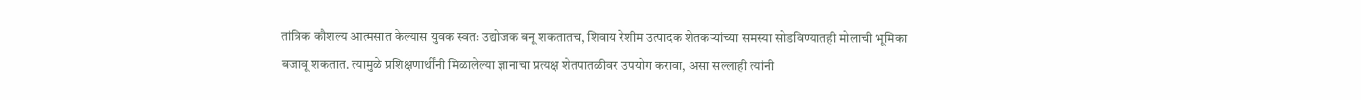तांत्रिक कौशल्य आत्मसात केल्यास युवक स्वतः उद्योजक बनू शकतातच, शिवाय रेशीम उत्पादक शेतकऱ्यांच्या समस्या सोडविण्यातही मोलाची भूमिका बजावू शकतात. त्यामुळे प्रशिक्षणार्थींनी मिळालेल्या ज्ञानाचा प्रत्यक्ष शेतपातळीवर उपयोग करावा, असा सल्लाही त्यांनी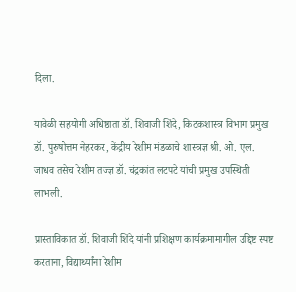दिला.

यावेळी सहयोगी अधिष्ठाता डॉ. शिवाजी शिंदे, किटकशास्त्र विभाग प्रमुख डॉ. पुरुषोत्तम नेहरकर, केंद्रीय रेशीम मंडळाचे शास्त्रज्ञ श्री. ओ. एल. जाधव तसेच रेशीम तज्ज्ञ डॉ. चंद्रकांत लटपटे यांची प्रमुख उपस्थिती लाभली.

प्रास्ताविकात डॉ. शिवाजी शिंदे यांनी प्रशिक्षण कार्यक्रमामागील उद्दिष्ट स्पष्ट करताना, विद्यार्थ्यांना रेशीम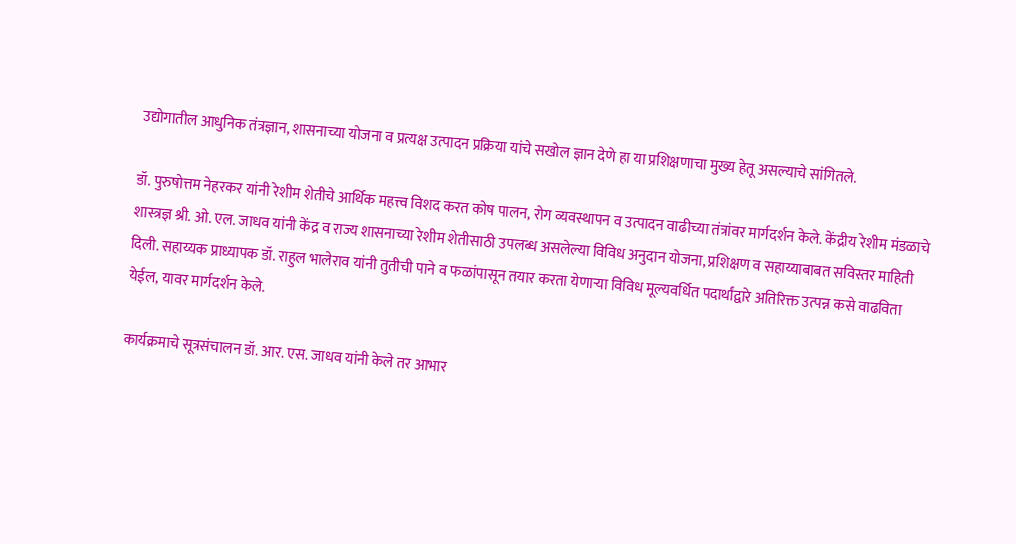उद्योगातील आधुनिक तंत्रज्ञान, शासनाच्या योजना व प्रत्यक्ष उत्पादन प्रक्रिया यांचे सखोल ज्ञान देणे हा या प्रशिक्षणाचा मुख्य हेतू असल्याचे सांगितले.

डॉ. पुरुषोत्तम नेहरकर यांनी रेशीम शेतीचे आर्थिक महत्त्व विशद करत कोष पालन, रोग व्यवस्थापन व उत्पादन वाढीच्या तंत्रांवर मार्गदर्शन केले. केंद्रीय रेशीम मंडळाचे शास्त्रज्ञ श्री. ओ. एल. जाधव यांनी केंद्र व राज्य शासनाच्या रेशीम शेतीसाठी उपलब्ध असलेल्या विविध अनुदान योजना, प्रशिक्षण व सहाय्याबाबत सविस्तर माहिती दिली. सहाय्यक प्राध्यापक डॉ. राहुल भालेराव यांनी तुतीची पाने व फळांपासून तयार करता येणाऱ्या विविध मूल्यवर्धित पदार्थांद्वारे अतिरिक्त उत्पन्न कसे वाढविता येईल, यावर मार्गदर्शन केले.

कार्यक्रमाचे सूत्रसंचालन डॉ. आर. एस. जाधव यांनी केले तर आभार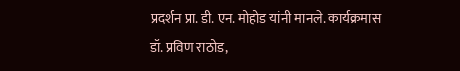प्रदर्शन प्रा. डी. एन. मोहोड यांनी मानले. कार्यक्रमास डॉ. प्रविण राठोड,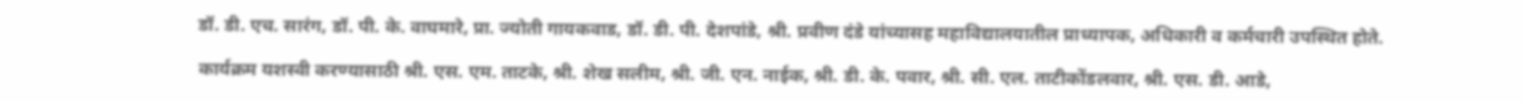डॉ. डी. एच. सारंग, डॉ. पी. के. वाघमारे, प्रा. ज्योती गायकवाड, डॉ. डी. पी. देशपांडे, श्री. प्रवीण दंडे यांच्यासह महाविद्यालयातील प्राध्यापक, अधिकारी व कर्मचारी उपस्थित होते.

कार्यक्रम यशस्वी करण्यासाठी श्री. एस. एम. ताटके, श्री. शेख सलीम, श्री. जी. एन. नाईक, श्री. डी. के. पवार, श्री. सी. एल. ताटीकोंडलवार, श्री. एस. डी. आडे,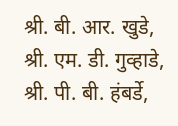श्री. बी. आर. खुडे, श्री. एम. डी. गुव्हाडे, श्री. पी. बी. हंबर्डे,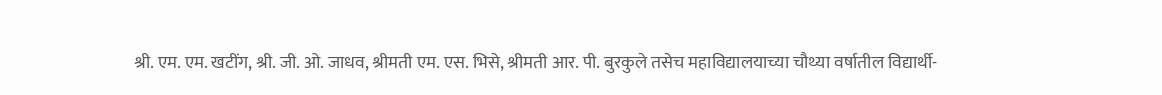श्री. एम. एम. खटींग, श्री. जी. ओ. जाधव, श्रीमती एम. एस. भिसे, श्रीमती आर. पी. बुरकुले तसेच महाविद्यालयाच्या चौथ्या वर्षातील विद्यार्थी-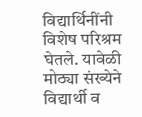विद्यार्थिनींनी विशेष परिश्रम घेतले. यावेळी मोठ्या संख्येने विद्यार्थी व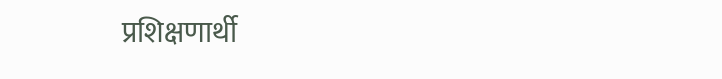प्रशिक्षणार्थी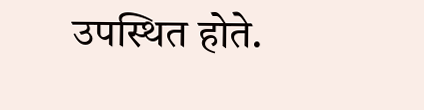उपस्थित होते.